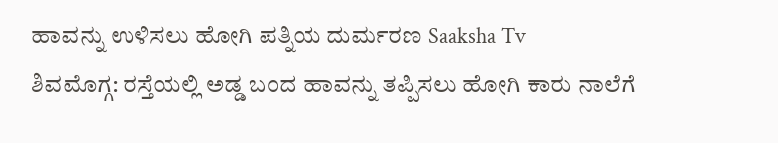ಹಾವನ್ನು ಉಳಿಸಲು ಹೋಗಿ ಪತ್ನಿಯ ದುರ್ಮರಣ Saaksha Tv
ಶಿವಮೊಗ್ಗ: ರಸ್ತೆಯಲ್ಲಿ ಅಡ್ಡ ಬಂದ ಹಾವನ್ನು ತಪ್ಪಿಸಲು ಹೋಗಿ ಕಾರು ನಾಲೆಗೆ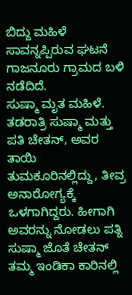ಬಿದ್ದು ಮಹಿಳೆ ಸಾವನ್ನಪ್ಪಿರುವ ಘಟನೆ ಗಾಜನೂರು ಗ್ರಾಮದ ಬಳಿ ನಡೆದಿದೆ.
ಸುಷ್ಮಾ ಮೃತ ಮಹಿಳೆ. ತಡರಾತ್ರಿ ಸುಷ್ಮಾ ಮತ್ತು ಪತಿ ಚೇತನ್, ಅವರ ತಾಯಿ ತುಮಕೂರಿನಲ್ಲಿದ್ದು, ತೀವ್ರ ಅನಾರೋಗ್ಯಕ್ಕೆ ಒಳಗಾಗಿದ್ದರು. ಹೀಗಾಗಿ ಅವರನ್ನು ನೋಡಲು ಪತ್ನಿ ಸುಷ್ಮಾ ಜೊತೆ ಚೇತನ್ ತಮ್ಮ ಇಂಡಿಕಾ ಕಾರಿನಲ್ಲಿ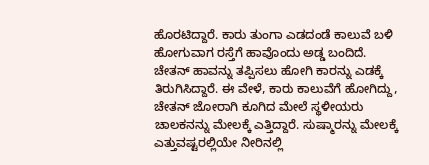ಹೊರಟಿದ್ದಾರೆ. ಕಾರು ತುಂಗಾ ಎಡದಂಡೆ ಕಾಲುವೆ ಬಳಿ ಹೋಗುವಾಗ ರಸ್ತೆಗೆ ಹಾವೊಂದು ಅಡ್ಡ ಬಂದಿದೆ.
ಚೇತನ್ ಹಾವನ್ನು ತಪ್ಪಿಸಲು ಹೋಗಿ ಕಾರನ್ನು ಎಡಕ್ಕೆ ತಿರುಗಿಸಿದ್ದಾರೆ. ಈ ವೇಳೆ, ಕಾರು ಕಾಲುವೆಗೆ ಹೋಗಿದ್ದು, ಚೇತನ್ ಜೋರಾಗಿ ಕೂಗಿದ ಮೇಲೆ ಸ್ಥಳೀಯರು ಚಾಲಕನನ್ನು ಮೇಲಕ್ಕೆ ಎತ್ತಿದ್ದಾರೆ. ಸುಷ್ಮಾರನ್ನು ಮೇಲಕ್ಕೆ ಎತ್ತುವಷ್ಟರಲ್ಲಿಯೇ ನೀರಿನಲ್ಲಿ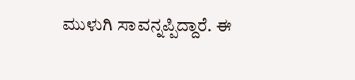ಮುಳುಗಿ ಸಾವನ್ನಪ್ಪಿದ್ದಾರೆ. ಈ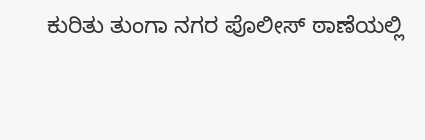ಕುರಿತು ತುಂಗಾ ನಗರ ಪೊಲೀಸ್ ಠಾಣೆಯಲ್ಲಿ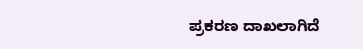ಪ್ರಕರಣ ದಾಖಲಾಗಿದೆ